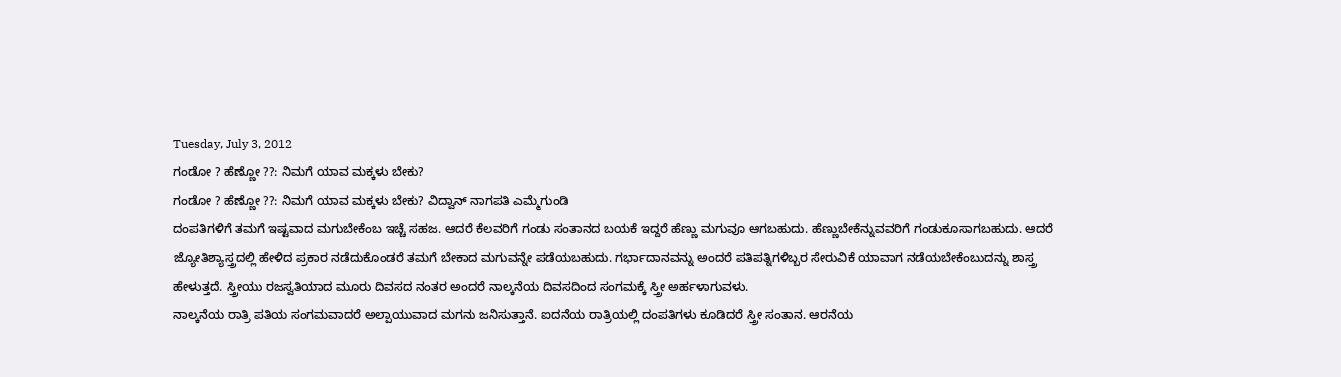Tuesday, July 3, 2012
ಗಂಡೋ ? ಹೆಣ್ಣೋ ??: ನಿಮಗೆ ಯಾವ ಮಕ್ಕಳು ಬೇಕು?
ಗಂಡೋ ? ಹೆಣ್ಣೋ ??: ನಿಮಗೆ ಯಾವ ಮಕ್ಕಳು ಬೇಕು? ವಿದ್ವಾನ್ ನಾಗಪತಿ ಎಮ್ಮೆಗುಂಡಿ
ದಂಪತಿಗಳಿಗೆ ತಮಗೆ ಇಷ್ಟವಾದ ಮಗುಬೇಕೆಂಬ ಇಚ್ಚೆ ಸಹಜ. ಆದರೆ ಕೆಲವರಿಗೆ ಗಂಡು ಸಂತಾನದ ಬಯಕೆ ಇದ್ದರೆ ಹೆಣ್ಣು ಮಗುವೂ ಆಗಬಹುದು. ಹೆಣ್ಣುಬೇಕೆನ್ನುವವರಿಗೆ ಗಂಡುಕೂಸಾಗಬಹುದು. ಆದರೆ ಜ್ಯೋತಿಶ್ಯಾಸ್ತ್ರದಲ್ಲಿ ಹೇಳಿದ ಪ್ರಕಾರ ನಡೆದುಕೊಂಡರೆ ತಮಗೆ ಬೇಕಾದ ಮಗುವನ್ನೇ ಪಡೆಯಬಹುದು. ಗರ್ಭಾದಾನವನ್ನು ಅಂದರೆ ಪತಿಪತ್ನಿಗಳಿಬ್ಬರ ಸೇರುವಿಕೆ ಯಾವಾಗ ನಡೆಯಬೇಕೆಂಬುದನ್ನು ಶಾಸ್ತ್ರ ಹೇಳುತ್ತದೆ. ಸ್ತ್ರೀಯು ರಜಸ್ವತಿಯಾದ ಮೂರು ದಿವಸದ ನಂತರ ಅಂದರೆ ನಾಲ್ಕನೆಯ ದಿವಸದಿಂದ ಸಂಗಮಕ್ಕೆ ಸ್ತ್ರೀ ಅರ್ಹಳಾಗುವಳು.
ನಾಲ್ಕನೆಯ ರಾತ್ರಿ ಪತಿಯ ಸಂಗಮವಾದರೆ ಅಲ್ಪಾಯುವಾದ ಮಗನು ಜನಿಸುತ್ತಾನೆ. ಐದನೆಯ ರಾತ್ರಿಯಲ್ಲಿ ದಂಪತಿಗಳು ಕೂಡಿದರೆ ಸ್ತ್ರೀ ಸಂತಾನ. ಆರನೆಯ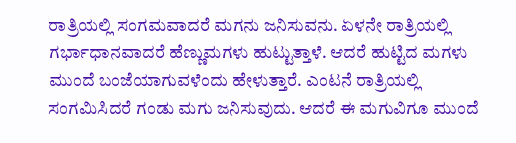ರಾತ್ರಿಯಲ್ಲಿ ಸಂಗಮವಾದರೆ ಮಗನು ಜನಿಸುವನು. ಏಳನೇ ರಾತ್ರಿಯಲ್ಲಿ ಗರ್ಭಾಧಾನವಾದರೆ ಹೆಣ್ಣುಮಗಳು ಹುಟ್ಟುತ್ತಾಳೆ. ಆದರೆ ಹುಟ್ಟಿದ ಮಗಳು ಮುಂದೆ ಬಂಜೆಯಾಗುವಳೆಂದು ಹೇಳುತ್ತಾರೆ. ಎಂಟನೆ ರಾತ್ರಿಯಲ್ಲಿ ಸಂಗಮಿಸಿದರೆ ಗಂಡು ಮಗು ಜನಿಸುವುದು. ಆದರೆ ಈ ಮಗುವಿಗೂ ಮುಂದೆ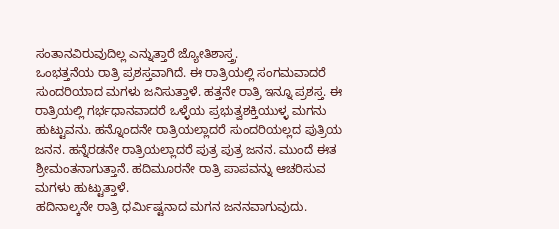ಸಂತಾನವಿರುವುದಿಲ್ಲ ಎನ್ನುತ್ತಾರೆ ಜ್ಯೋತಿಶಾಸ್ತ್ರ.
ಒಂಭತ್ತನೆಯ ರಾತ್ರಿ ಪ್ರಶಸ್ತವಾಗಿದೆ. ಈ ರಾತ್ರಿಯಲ್ಲಿ ಸಂಗಮವಾದರೆ ಸುಂದರಿಯಾದ ಮಗಳು ಜನಿಸುತ್ತಾಳೆ. ಹತ್ತನೇ ರಾತ್ರಿ ಇನ್ನೂ ಪ್ರಶಸ್ತ. ಈ ರಾತ್ರಿಯಲ್ಲಿ ಗರ್ಭಧಾನವಾದರೆ ಒಳ್ಳೆಯ ಪ್ರಭುತ್ವಶಕ್ತಿಯುಳ್ಳ ಮಗನು ಹುಟ್ಟುವನು. ಹನ್ನೊಂದನೇ ರಾತ್ರಿಯಲ್ಲಾದರೆ ಸುಂದರಿಯಲ್ಲದ ಪುತ್ರಿಯ ಜನನ. ಹನ್ನೆರಡನೇ ರಾತ್ರಿಯಲ್ಲಾದರೆ ಪುತ್ರ ಪುತ್ರ ಜನನ. ಮುಂದೆ ಈತ ಶ್ರೀಮಂತನಾಗುತ್ತಾನೆ. ಹದಿಮೂರನೇ ರಾತ್ರಿ ಪಾಪವನ್ನು ಆಚರಿಸುವ ಮಗಳು ಹುಟ್ಟುತ್ತಾಳೆ.
ಹದಿನಾಲ್ಕನೇ ರಾತ್ರಿ ಧರ್ಮಿಷ್ಟನಾದ ಮಗನ ಜನನವಾಗುವುದು.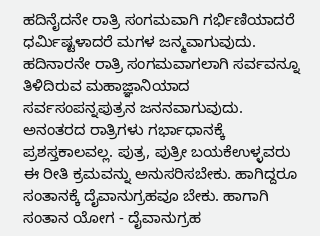ಹದಿನೈದನೇ ರಾತ್ರಿ ಸಂಗಮವಾಗಿ ಗರ್ಭಿಣಿಯಾದರೆ ಧರ್ಮಿಷ್ಟಳಾದರೆ ಮಗಳ ಜನ್ಮವಾಗುವುದು. ಹದಿನಾರನೇ ರಾತ್ರಿ ಸಂಗಮವಾಗಲಾಗಿ ಸರ್ವವನ್ನೂ ತಿಳಿದಿರುವ ಮಹಾಜ್ಞಾನಿಯಾದ ಸರ್ವಸಂಪನ್ನಪುತ್ರನ ಜನನವಾಗುವುದು. ಅನಂತರದ ರಾತ್ರಿಗಳು ಗರ್ಭಾಧಾನಕ್ಕೆ ಪ್ರಶಸ್ತಕಾಲವಲ್ಲ. ಪುತ್ರ, ಪುತ್ರೀ ಬಯಕೆಉಳ್ಳವರು ಈ ರೀತಿ ಕ್ರಮವನ್ನು ಅನುಸರಿಸಬೇಕು. ಹಾಗಿದ್ದರೂ ಸಂತಾನಕ್ಕೆ ದೈವಾನುಗ್ರಹವೂ ಬೇಕು. ಹಾಗಾಗಿ ಸಂತಾನ ಯೋಗ - ದೈವಾನುಗ್ರಹ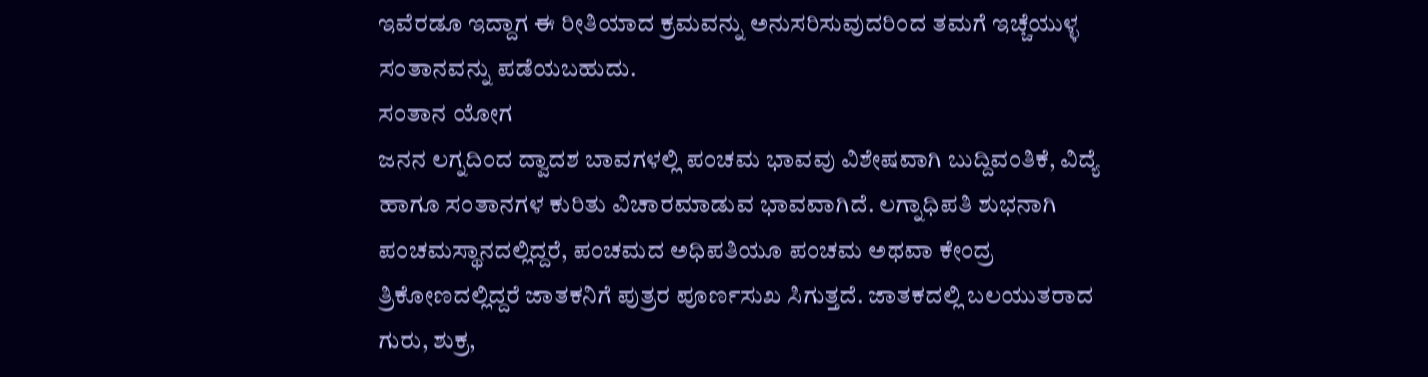ಇವೆರಡೂ ಇದ್ದಾಗ ಈ ರೀತಿಯಾದ ಕ್ರಮವನ್ನು ಅನುಸರಿಸುವುದರಿಂದ ತಮಗೆ ಇಚ್ಚೆಯುಳ್ಳ ಸಂತಾನವನ್ನು ಪಡೆಯಬಹುದು.
ಸಂತಾನ ಯೋಗ
ಜನನ ಲಗ್ನದಿಂದ ದ್ವಾದಶ ಬಾವಗಳಲ್ಲಿ ಪಂಚಮ ಭಾವವು ವಿಶೇಷವಾಗಿ ಬುದ್ದಿವಂತಿಕೆ, ವಿದ್ಯೆ ಹಾಗೂ ಸಂತಾನಗಳ ಕುರಿತು ವಿಚಾರಮಾಡುವ ಭಾವವಾಗಿದೆ. ಲಗ್ನಾಧಿಪತಿ ಶುಭನಾಗಿ ಪಂಚಮಸ್ಥಾನದಲ್ಲಿದ್ದರೆ, ಪಂಚಮದ ಅಧಿಪತಿಯೂ ಪಂಚಮ ಅಥವಾ ಕೇಂದ್ರ ತ್ರಿಕೋಣದಲ್ಲಿದ್ದರೆ ಜಾತಕನಿಗೆ ಪುತ್ರರ ಪೂರ್ಣಸುಖ ಸಿಗುತ್ತದೆ. ಜಾತಕದಲ್ಲಿ ಬಲಯುತರಾದ ಗುರು, ಶುಕ್ರ,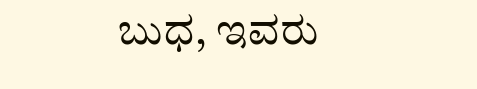ಬುಧ, ಇವರು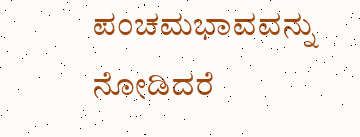ಪಂಚಮಭಾವವನ್ನು ನೋಡಿದರೆ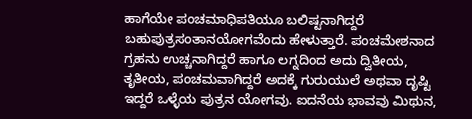ಹಾಗೆಯೇ ಪಂಚಮಾಧಿಪತಿಯೂ ಬಲಿಷ್ಟನಾಗಿದ್ದರೆ ಬಹುಪುತ್ರಸಂತಾನಯೋಗವೆಂದು ಹೇಳುತ್ತಾರೆ. ಪಂಚಮೇಶನಾದ ಗ್ರಹನು ಉಚ್ಚನಾಗಿದ್ದರೆ ಹಾಗೂ ಲಗ್ನದಿಂದ ಅದು ದ್ವಿತೀಯ, ತೃತೀಯ, ಪಂಚಮವಾಗಿದ್ದರೆ ಅದಕ್ಕೆ ಗುರುಯುಲೆ ಅಥವಾ ದೃಷ್ಟಿ ಇದ್ದರೆ ಒಳ್ಳೆಯ ಪುತ್ರನ ಯೋಗವು. ಐದನೆಯ ಭಾವವು ಮಿಥುನ,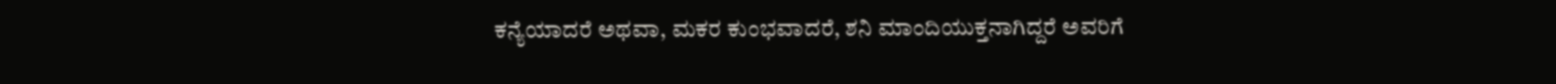ಕನ್ಯೆಯಾದರೆ ಅಥವಾ, ಮಕರ ಕುಂಭವಾದರೆ, ಶನಿ ಮಾಂದಿಯುಕ್ತನಾಗಿದ್ದರೆ ಅವರಿಗೆ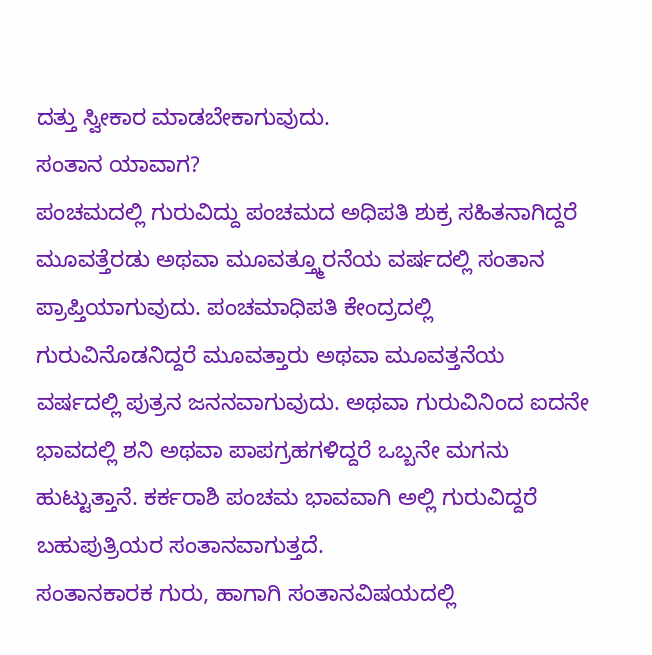ದತ್ತು ಸ್ವೀಕಾರ ಮಾಡಬೇಕಾಗುವುದು.
ಸಂತಾನ ಯಾವಾಗ?
ಪಂಚಮದಲ್ಲಿ ಗುರುವಿದ್ದು ಪಂಚಮದ ಅಧಿಪತಿ ಶುಕ್ರ ಸಹಿತನಾಗಿದ್ದರೆ ಮೂವತ್ತೆರಡು ಅಥವಾ ಮೂವತ್ತ್ಮೂರನೆಯ ವರ್ಷದಲ್ಲಿ ಸಂತಾನ ಪ್ರಾಪ್ತಿಯಾಗುವುದು. ಪಂಚಮಾಧಿಪತಿ ಕೇಂದ್ರದಲ್ಲಿ ಗುರುವಿನೊಡನಿದ್ದರೆ ಮೂವತ್ತಾರು ಅಥವಾ ಮೂವತ್ತನೆಯ ವರ್ಷದಲ್ಲಿ ಪುತ್ರನ ಜನನವಾಗುವುದು. ಅಥವಾ ಗುರುವಿನಿಂದ ಐದನೇ ಭಾವದಲ್ಲಿ ಶನಿ ಅಥವಾ ಪಾಪಗ್ರಹಗಳಿದ್ದರೆ ಒಬ್ಬನೇ ಮಗನು ಹುಟ್ಟುತ್ತಾನೆ. ಕರ್ಕರಾಶಿ ಪಂಚಮ ಭಾವವಾಗಿ ಅಲ್ಲಿ ಗುರುವಿದ್ದರೆ ಬಹುಪುತ್ರಿಯರ ಸಂತಾನವಾಗುತ್ತದೆ.
ಸಂತಾನಕಾರಕ ಗುರು, ಹಾಗಾಗಿ ಸಂತಾನವಿಷಯದಲ್ಲಿ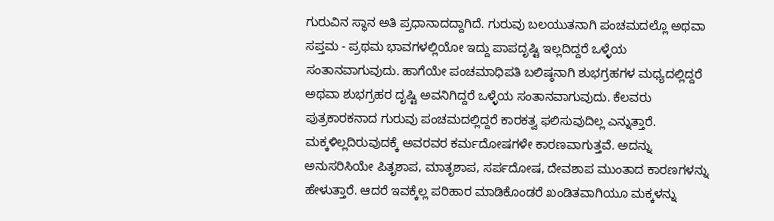ಗುರುವಿನ ಸ್ಥಾನ ಅತಿ ಪ್ರಧಾನಾದದ್ದಾಗಿದೆ. ಗುರುವು ಬಲಯುತನಾಗಿ ಪಂಚಮದಲ್ಲೊ ಅಥವಾ ಸಪ್ತಮ - ಪ್ರಥಮ ಭಾವಗಳಲ್ಲಿಯೋ ಇದ್ದು ಪಾಪದೃಷ್ಟಿ ಇಲ್ಲದಿದ್ದರೆ ಒಳ್ಳೆಯ ಸಂತಾನವಾಗುವುದು. ಹಾಗೆಯೇ ಪಂಚಮಾಧಿಪತಿ ಬಲಿಷ್ಠನಾಗಿ ಶುಭಗ್ರಹಗಳ ಮಧ್ಯದಲ್ಲಿದ್ದರೆ ಅಥವಾ ಶುಭಗ್ರಹರ ದೃಷ್ಟಿ ಅವನಿಗಿದ್ದರೆ ಒಳ್ಳೆಯ ಸಂತಾನವಾಗುವುದು. ಕೆಲವರು ಪುತ್ರಕಾರಕನಾದ ಗುರುವು ಪಂಚಮದಲ್ಲಿದ್ದರೆ ಕಾರಕತ್ವ ಫಲಿಸುವುದಿಲ್ಲ ಎನ್ನುತ್ತಾರೆ.
ಮಕ್ಕಳಿಲ್ಲದಿರುವುದಕ್ಕೆ ಅವರವರ ಕರ್ಮದೋಷಗಳೇ ಕಾರಣವಾಗುತ್ತವೆ. ಅದನ್ನು ಅನುಸರಿಸಿಯೇ ಪಿತೃಶಾಪ, ಮಾತೃಶಾಪ, ಸರ್ಪದೋಷ, ದೇವಶಾಪ ಮುಂತಾದ ಕಾರಣಗಳನ್ನು ಹೇಳುತ್ತಾರೆ. ಆದರೆ ಇವಕ್ಕೆಲ್ಲ ಪರಿಹಾರ ಮಾಡಿಕೊಂಡರೆ ಖಂಡಿತವಾಗಿಯೂ ಮಕ್ಕಳನ್ನು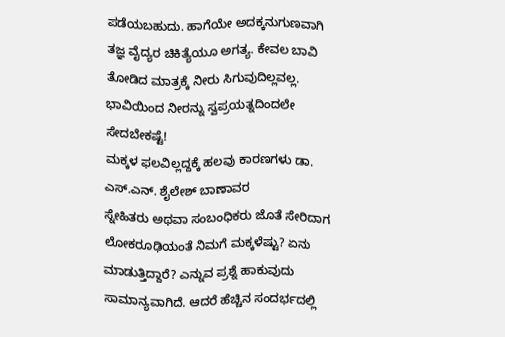ಪಡೆಯಬಹುದು. ಹಾಗೆಯೇ ಅದಕ್ಕನುಗುಣವಾಗಿ ತಜ್ಞ ವೈದ್ಯರ ಚಿಕಿತ್ಯೆಯೂ ಅಗತ್ಯ. ಕೇವಲ ಬಾವಿ ತೋಡಿದ ಮಾತ್ರಕ್ಕೆ ನೀರು ಸಿಗುವುದಿಲ್ಲವಲ್ಲ. ಭಾವಿಯಿಂದ ನೀರನ್ನು ಸ್ವಪ್ರಯತ್ನದಿಂದಲೇ ಸೇದಬೇಕಷ್ಟೆ!
ಮಕ್ಕಳ ಫಲವಿಲ್ಲದ್ದಕ್ಕೆ ಹಲವು ಕಾರಣಗಳು ಡಾ. ಎಸ್.ಎನ್. ಶೈಲೇಶ್ ಬಾಣಾವರ
ಸ್ನೇಹಿತರು ಅಥವಾ ಸಂಬಂಧಿಕರು ಜೊತೆ ಸೇರಿದಾಗ ಲೋಕರೂಢಿಯಂತೆ ನಿಮಗೆ ಮಕ್ಕಳೆಷ್ಟು? ಏನು ಮಾಡುತ್ತಿದ್ದಾರೆ? ಎನ್ನುವ ಪ್ರಶ್ನೆ ಹಾಕುವುದು ಸಾಮಾನ್ಯವಾಗಿದೆ. ಆದರೆ ಹೆಚ್ಚಿನ ಸಂದರ್ಭದಲ್ಲಿ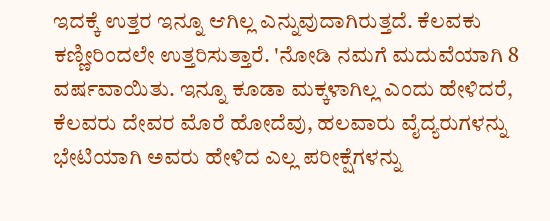ಇದಕ್ಕೆ ಉತ್ತರ ಇನ್ನೂ ಆಗಿಲ್ಲ ಎನ್ನುವುದಾಗಿರುತ್ತದೆ. ಕೆಲವಕು ಕಣ್ಣೀರಿಂದಲೇ ಉತ್ತರಿಸುತ್ತಾರೆ. 'ನೋಡಿ ನಮಗೆ ಮದುವೆಯಾಗಿ 8 ವರ್ಷವಾಯಿತು. ಇನ್ನೂ ಕೂಡಾ ಮಕ್ಕಳಾಗಿಲ್ಲ ಎಂದು ಹೇಳಿದರೆ, ಕೆಲವರು ದೇವರ ಮೊರೆ ಹೋದೆವು, ಹಲವಾರು ವೈದ್ಯರುಗಳನ್ನು ಭೇಟಿಯಾಗಿ ಅವರು ಹೇಳಿದ ಎಲ್ಲ ಪರೀಕ್ಷೆಗಳನ್ನು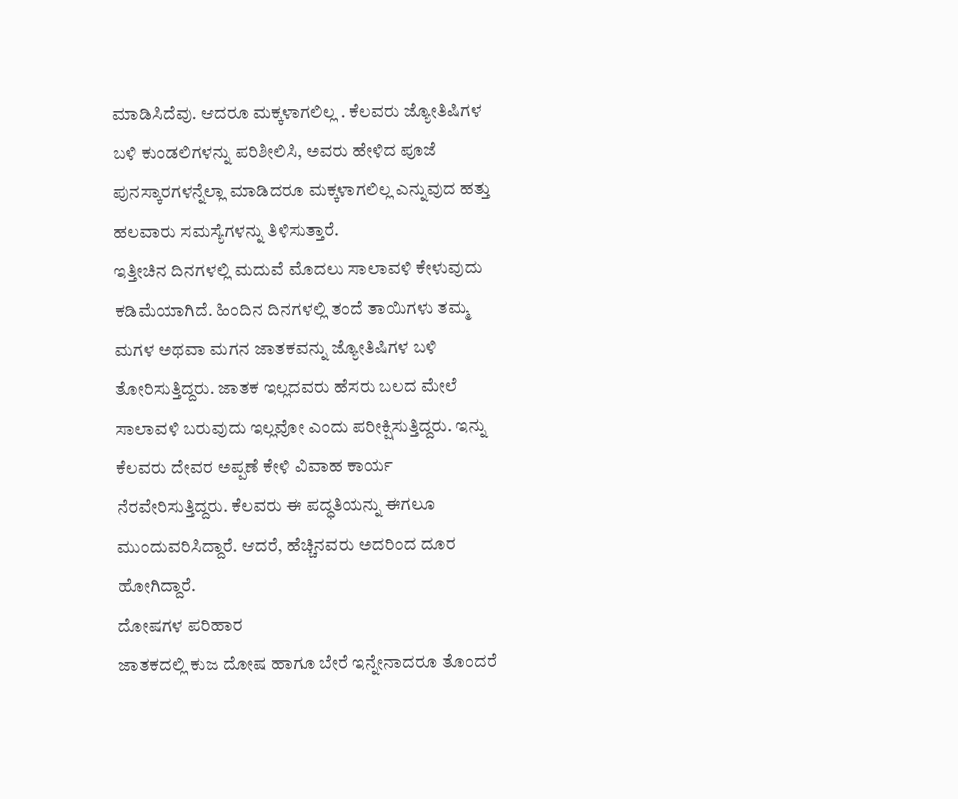ಮಾಡಿಸಿದೆವು. ಆದರೂ ಮಕ್ಕಳಾಗಲಿಲ್ಲ . ಕೆಲವರು ಜ್ಯೋತಿಷಿಗಳ ಬಳಿ ಕುಂಡಲಿಗಳನ್ನು ಪರಿಶೀಲಿಸಿ, ಅವರು ಹೇಳಿದ ಪೂಜೆ ಪುನಸ್ಕಾರಗಳನ್ನೆಲ್ಲಾ ಮಾಡಿದರೂ ಮಕ್ಕಳಾಗಲಿಲ್ಲ ಎನ್ನುವುದ ಹತ್ತು ಹಲವಾರು ಸಮಸ್ಯೆಗಳನ್ನು ತಿಳಿಸುತ್ತಾರೆ.
ಇತ್ತೀಚಿನ ದಿನಗಳಲ್ಲಿ ಮದುವೆ ಮೊದಲು ಸಾಲಾವಳಿ ಕೇಳುವುದು ಕಡಿಮೆಯಾಗಿದೆ. ಹಿಂದಿನ ದಿನಗಳಲ್ಲಿ ತಂದೆ ತಾಯಿಗಳು ತಮ್ಮ ಮಗಳ ಅಥವಾ ಮಗನ ಜಾತಕವನ್ನು ಜ್ಯೋತಿಷಿಗಳ ಬಳಿ ತೋರಿಸುತ್ತಿದ್ದರು. ಜಾತಕ ಇಲ್ಲದವರು ಹೆಸರು ಬಲದ ಮೇಲೆ ಸಾಲಾವಳಿ ಬರುವುದು ಇಲ್ಲವೋ ಎಂದು ಪರೀಕ್ಷಿಸುತ್ತಿದ್ದರು. ಇನ್ನು ಕೆಲವರು ದೇವರ ಅಪ್ಪಣೆ ಕೇಳಿ ವಿವಾಹ ಕಾರ್ಯ ನೆರವೇರಿಸುತ್ತಿದ್ದರು. ಕೆಲವರು ಈ ಪದ್ಧತಿಯನ್ನು ಈಗಲೂ ಮುಂದುವರಿಸಿದ್ದಾರೆ. ಆದರೆ, ಹೆಚ್ಚಿನವರು ಅದರಿಂದ ದೂರ ಹೋಗಿದ್ದಾರೆ.
ದೋಷಗಳ ಪರಿಹಾರ
ಜಾತಕದಲ್ಲಿ ಕುಜ ದೋಷ ಹಾಗೂ ಬೇರೆ ಇನ್ನೇನಾದರೂ ತೊಂದರೆ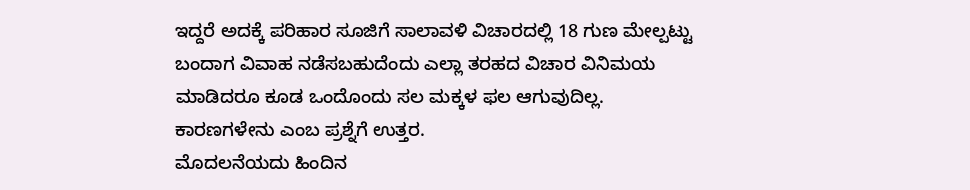ಇದ್ದರೆ ಅದಕ್ಕೆ ಪರಿಹಾರ ಸೂಜಿಗೆ ಸಾಲಾವಳಿ ವಿಚಾರದಲ್ಲಿ 18 ಗುಣ ಮೇಲ್ಪಟ್ಟು ಬಂದಾಗ ವಿವಾಹ ನಡೆಸಬಹುದೆಂದು ಎಲ್ಲಾ ತರಹದ ವಿಚಾರ ವಿನಿಮಯ ಮಾಡಿದರೂ ಕೂಡ ಒಂದೊಂದು ಸಲ ಮಕ್ಕಳ ಫಲ ಆಗುವುದಿಲ್ಲ. ಕಾರಣಗಳೇನು ಎಂಬ ಪ್ರಶ್ನೆಗೆ ಉತ್ತರ.
ಮೊದಲನೆಯದು ಹಿಂದಿನ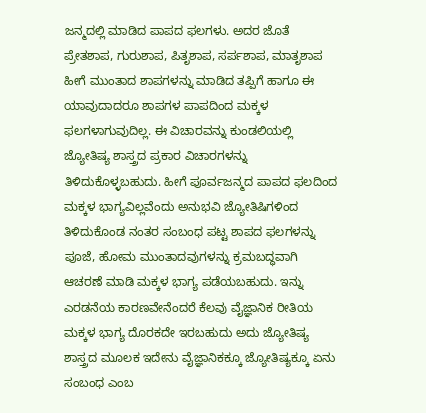ಜನ್ಮದಲ್ಲಿ ಮಾಡಿದ ಪಾಪದ ಫಲಗಳು. ಅದರ ಜೊತೆ ಪ್ರೇತಶಾಪ, ಗುರುಶಾಪ, ಪಿತೃಶಾಪ, ಸರ್ಪಶಾಪ, ಮಾತೃಶಾಪ ಹೀಗೆ ಮುಂತಾದ ಶಾಪಗಳನ್ನು ಮಾಡಿದ ತಪ್ಪಿಗೆ ಹಾಗೂ ಈ ಯಾವುದಾದರೂ ಶಾಪಗಳ ಪಾಪದಿಂದ ಮಕ್ಕಳ ಫಲಗಳಾಗುವುದಿಲ್ಲ. ಈ ವಿಚಾರವನ್ನು ಕುಂಡಲಿಯಲ್ಲಿ ಜ್ಯೋತಿಷ್ಯ ಶಾಸ್ತ್ರದ ಪ್ರಕಾರ ವಿಚಾರಗಳನ್ನು ತಿಳಿದುಕೊಳ್ಳಬಹುದು. ಹೀಗೆ ಪೂರ್ವಜನ್ಮದ ಪಾಪದ ಫಲದಿಂದ ಮಕ್ಕಳ ಭಾಗ್ಯವಿಲ್ಲವೆಂದು ಅನುಭವಿ ಜ್ಯೋತಿಷಿಗಳಿಂದ ತಿಳಿದುಕೊಂಡ ನಂತರ ಸಂಬಂಧ ಪಟ್ಟ ಶಾಪದ ಫಲಗಳನ್ನು ಪೂಜೆ, ಹೋಮ ಮುಂತಾದವುಗಳನ್ನು ಕ್ರಮಬದ್ಧವಾಗಿ ಆಚರಣೆ ಮಾಡಿ ಮಕ್ಕಳ ಭಾಗ್ಯ ಪಡೆಯಬಹುದು. ಇನ್ನು ಎರಡನೆಯ ಕಾರಣವೇನೆಂದರೆ ಕೆಲವು ವೈಜ್ಞಾನಿಕ ರೀತಿಯ ಮಕ್ಕಳ ಭಾಗ್ಯ ದೊರಕದೇ ಇರಬಹುದು ಅದು ಜ್ಯೋತಿಷ್ಯ ಶಾಸ್ತ್ರದ ಮೂಲಕ ಇದೇನು ವೈಜ್ಞಾನಿಕಕ್ಕೂ ಜ್ಯೋತಿಷ್ಯಕ್ಕೂ ಏನು ಸಂಬಂಧ ಎಂಬ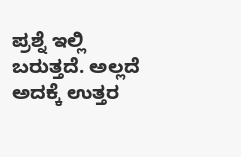ಪ್ರಶ್ನೆ ಇಲ್ಲಿ ಬರುತ್ತದೆ. ಅಲ್ಲದೆ ಅದಕ್ಕೆ ಉತ್ತರ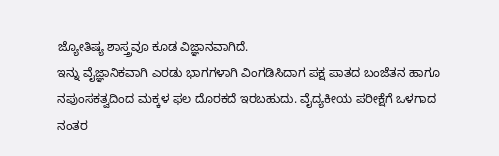ಜ್ಯೋತಿಷ್ಯ ಶಾಸ್ತ್ರವೂ ಕೂಡ ವಿಜ್ಞಾನವಾಗಿದೆ.
ಇನ್ನು ವೈಜ್ಞಾನಿಕವಾಗಿ ಎರಡು ಭಾಗಗಳಾಗಿ ವಿಂಗಡಿಸಿದಾಗ ಪಕ್ಷ ಪಾತದ ಬಂಜೆತನ ಹಾಗೂ ನಪುಂಸಕತ್ವದಿಂದ ಮಕ್ಕಳ ಫಲ ದೊರಕದೆ ಇರಬಹುದು. ವೈದ್ಯಕೀಯ ಪರೀಕ್ಷೆಗೆ ಒಳಗಾದ ನಂತರ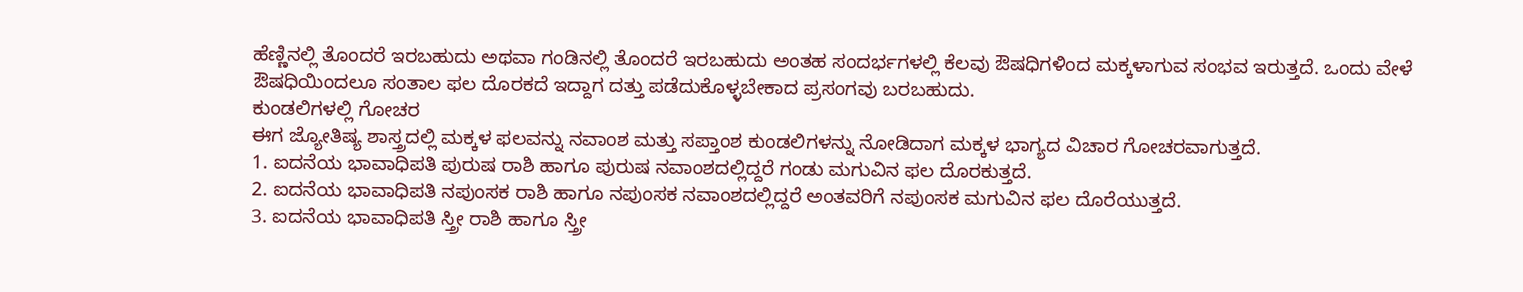ಹೆಣ್ಣಿನಲ್ಲಿ ತೊಂದರೆ ಇರಬಹುದು ಅಥವಾ ಗಂಡಿನಲ್ಲಿ ತೊಂದರೆ ಇರಬಹುದು ಅಂತಹ ಸಂದರ್ಭಗಳಲ್ಲಿ ಕೆಲವು ಔಷಧಿಗಳಿಂದ ಮಕ್ಕಳಾಗುವ ಸಂಭವ ಇರುತ್ತದೆ. ಒಂದು ವೇಳೆ ಔಷಧಿಯಿಂದಲೂ ಸಂತಾಲ ಫಲ ದೊರಕದೆ ಇದ್ದಾಗ ದತ್ತು ಪಡೆದುಕೊಳ್ಳಬೇಕಾದ ಪ್ರಸಂಗವು ಬರಬಹುದು.
ಕುಂಡಲಿಗಳಲ್ಲಿ ಗೋಚರ
ಈಗ ಜ್ಯೋತಿಷ್ಯ ಶಾಸ್ತ್ರದಲ್ಲಿ ಮಕ್ಕಳ ಫಲವನ್ನು ನವಾಂಶ ಮತ್ತು ಸಪ್ತಾಂಶ ಕುಂಡಲಿಗಳನ್ನು ನೋಡಿದಾಗ ಮಕ್ಕಳ ಭಾಗ್ಯದ ವಿಚಾರ ಗೋಚರವಾಗುತ್ತದೆ.
1. ಐದನೆಯ ಭಾವಾಧಿಪತಿ ಪುರುಷ ರಾಶಿ ಹಾಗೂ ಪುರುಷ ನವಾಂಶದಲ್ಲಿದ್ದರೆ ಗಂಡು ಮಗುವಿನ ಫಲ ದೊರಕುತ್ತದೆ.
2. ಐದನೆಯ ಭಾವಾಧಿಪತಿ ನಪುಂಸಕ ರಾಶಿ ಹಾಗೂ ನಪುಂಸಕ ನವಾಂಶದಲ್ಲಿದ್ದರೆ ಅಂತವರಿಗೆ ನಪುಂಸಕ ಮಗುವಿನ ಫಲ ದೊರೆಯುತ್ತದೆ.
3. ಐದನೆಯ ಭಾವಾಧಿಪತಿ ಸ್ತ್ರೀ ರಾಶಿ ಹಾಗೂ ಸ್ತ್ರೀ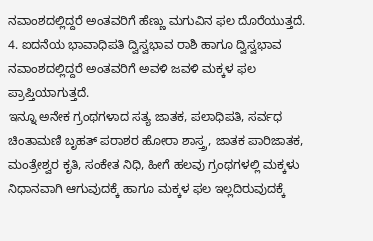ನವಾಂಶದಲ್ಲಿದ್ದರೆ ಅಂತವರಿಗೆ ಹೆಣ್ಣು ಮಗುವಿನ ಫಲ ದೊರೆಯುತ್ತದೆ.
4. ಐದನೆಯ ಭಾವಾಧಿಪತಿ ದ್ವಿಸ್ವಭಾವ ರಾಶಿ ಹಾಗೂ ದ್ವಿಸ್ವಭಾವ ನವಾಂಶದಲ್ಲಿದ್ದರೆ ಅಂತವರಿಗೆ ಅವಳಿ ಜವಳಿ ಮಕ್ಕಳ ಫಲ ಪ್ರಾಪ್ತಿಯಾಗುತ್ತದೆ.
ಇನ್ನೂ ಅನೇಕ ಗ್ರಂಥಗಳಾದ ಸತ್ಯ ಜಾತಕ, ಪಲಾಧಿಪತಿ, ಸರ್ವಧ ಚಿಂತಾಮಣಿ ಬೃಹತ್ ಪರಾಶರ ಹೋರಾ ಶಾಸ್ತ್ರ, ಜಾತಕ ಪಾರಿಜಾತಕ, ಮಂತ್ರೇಶ್ವರ ಕೃತಿ, ಸಂಕೇತ ನಿಧಿ, ಹೀಗೆ ಹಲವು ಗ್ರಂಥಗಳಲ್ಲಿ ಮಕ್ಕಳು ನಿಧಾನವಾಗಿ ಆಗುವುದಕ್ಕೆ ಹಾಗೂ ಮಕ್ಕಳ ಫಲ ಇಲ್ಲದಿರುವುದಕ್ಕೆ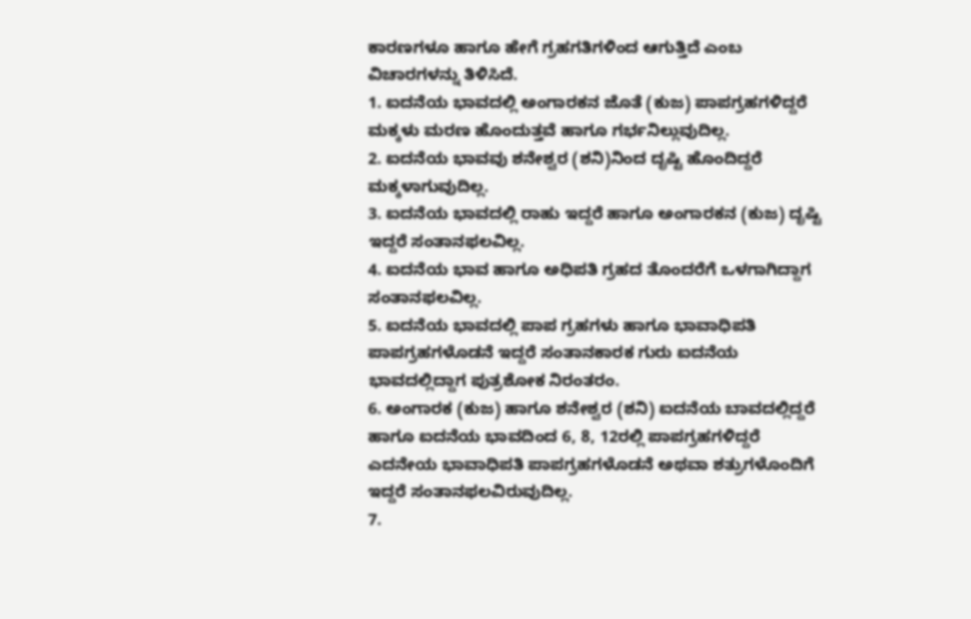ಕಾರಣಗಳೂ ಹಾಗೂ ಹೇಗೆ ಗ್ರಹಗತಿಗಳಿಂದ ಆಗುತ್ತಿದೆ ಎಂಬ ವಿಚಾರಗಳನ್ನು ತಿಳಿಸಿದೆ.
1. ಐದನೆಯ ಭಾವದಲ್ಲಿ ಅಂಗಾರಕನ ಜೊತೆ (ಕುಜ) ಪಾಪಗ್ರಹಗಳಿದ್ದರೆ ಮಕ್ಕಳು ಮರಣ ಹೊಂದುತ್ತವೆ ಹಾಗೂ ಗರ್ಭನಿಲ್ಲುವುದಿಲ್ಲ.
2. ಐದನೆಯ ಭಾವವು ಶನೇಶ್ವರ (ಶನಿ)ನಿಂದ ದೃಷ್ಟಿ ಹೊಂದಿದ್ದರೆ ಮಕ್ಕಳಾಗುವುದಿಲ್ಲ.
3. ಐದನೆಯ ಭಾವದಲ್ಲಿ ರಾಹು ಇದ್ದರೆ ಹಾಗೂ ಅಂಗಾರಕನ (ಕುಜ) ದೃಷ್ಟಿ ಇದ್ದರೆ ಸಂತಾನಫಲವಿಲ್ಲ.
4. ಐದನೆಯ ಭಾವ ಹಾಗೂ ಅಧಿಪತಿ ಗ್ರಹದ ತೊಂದರೆಗೆ ಒಳಗಾಗಿದ್ದಾಗ ಸಂತಾನಫಲವಿಲ್ಲ.
5. ಐದನೆಯ ಭಾವದಲ್ಲಿ ಪಾಪ ಗ್ರಹಗಳು ಹಾಗೂ ಭಾವಾಧಿಪತಿ ಪಾಪಗ್ರಹಗಳೊಡನೆ ಇದ್ದರೆ ಸಂತಾನಕಾರಕ ಗುರು ಐದನೆಯ ಭಾವದಲ್ಲಿದ್ದಾಗ ಪುತ್ರಶೋಕ ನಿರಂತರಂ.
6. ಅಂಗಾರಕ (ಕುಜ) ಹಾಗೂ ಶನೇಶ್ವರ (ಶನಿ) ಐದನೆಯ ಬಾವದಲ್ಲಿದ್ದರೆ ಹಾಗೂ ಐದನೆಯ ಭಾವದಿಂದ 6, 8, 12ರಲ್ಲಿ ಪಾಪಗ್ರಹಗಳಿದ್ದರೆ ಎದನೇಯ ಭಾವಾಧಿಪತಿ ಪಾಪಗ್ರಹಗಳೊಡನೆ ಅಥವಾ ಶತ್ರುಗಳೊಂದಿಗೆ ಇದ್ದರೆ ಸಂತಾನಫಲವಿರುವುದಿಲ್ಲ.
7.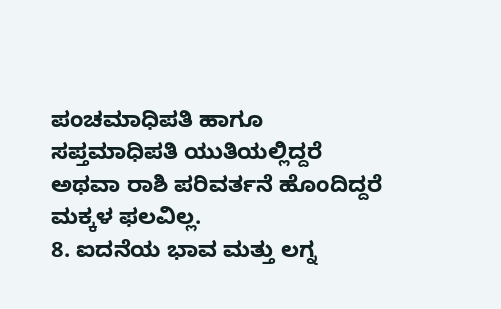ಪಂಚಮಾಧಿಪತಿ ಹಾಗೂ ಸಪ್ತಮಾಧಿಪತಿ ಯುತಿಯಲ್ಲಿದ್ದರೆ ಅಥವಾ ರಾಶಿ ಪರಿವರ್ತನೆ ಹೊಂದಿದ್ದರೆ ಮಕ್ಕಳ ಫಲವಿಲ್ಲ.
8. ಐದನೆಯ ಭಾವ ಮತ್ತು ಲಗ್ನ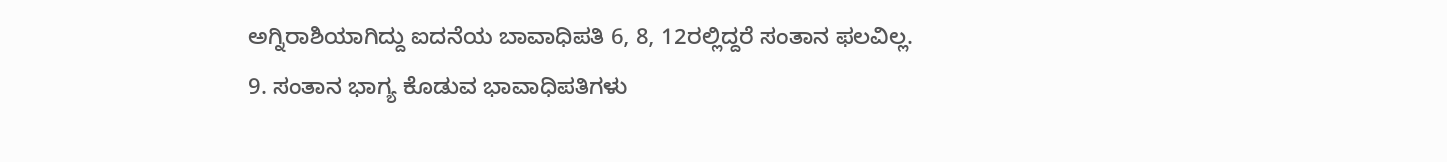ಅಗ್ನಿರಾಶಿಯಾಗಿದ್ದು ಐದನೆಯ ಬಾವಾಧಿಪತಿ 6, 8, 12ರಲ್ಲಿದ್ದರೆ ಸಂತಾನ ಫಲವಿಲ್ಲ.
9. ಸಂತಾನ ಭಾಗ್ಯ ಕೊಡುವ ಭಾವಾಧಿಪತಿಗಳು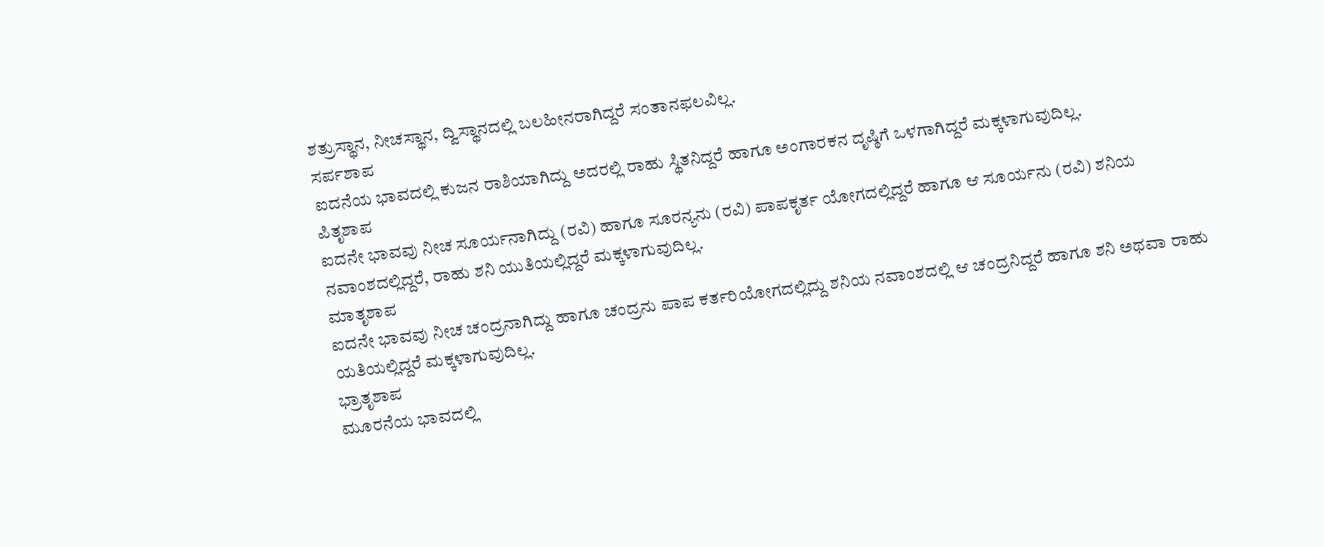ಶತ್ರುಸ್ಥಾನ, ನೀಚಸ್ಥಾನ, ದ್ವಿಸ್ಥಾನದಲ್ಲಿ ಬಲಹೀನರಾಗಿದ್ದರೆ ಸಂತಾನಫಲವಿಲ್ಲ.
ಸರ್ಪಶಾಪ
ಐದನೆಯ ಭಾವದಲ್ಲಿ ಕುಜನ ರಾಶಿಯಾಗಿದ್ದು ಅದರಲ್ಲಿ ರಾಹು ಸ್ಥಿತನಿದ್ದರೆ ಹಾಗೂ ಅಂಗಾರಕನ ದೃಷ್ಠಿಗೆ ಒಳಗಾಗಿದ್ದರೆ ಮಕ್ಕಳಾಗುವುದಿಲ್ಲ.
ಪಿತೃಶಾಪ
ಐದನೇ ಭಾವವು ನೀಚ ಸೂರ್ಯನಾಗಿದ್ದು (ರವಿ) ಹಾಗೂ ಸೂರನ್ಯನು (ರವಿ) ಪಾಪಕೃರ್ತ ಯೋಗದಲ್ಲಿದ್ದರೆ ಹಾಗೂ ಆ ಸೂರ್ಯನು (ರವಿ) ಶನಿಯ ನವಾಂಶದಲ್ಲಿದ್ದರೆ, ರಾಹು ಶನಿ ಯುತಿಯಲ್ಲಿದ್ದರೆ ಮಕ್ಕಳಾಗುವುದಿಲ್ಲ.
ಮಾತೃಶಾಪ
ಐದನೇ ಭಾವವು ನೀಚ ಚಂದ್ರನಾಗಿದ್ದು ಹಾಗೂ ಚಂದ್ರನು ಪಾಪ ಕರ್ತರಿಯೋಗದಲ್ಲಿದ್ದು ಶನಿಯ ನವಾಂಶದಲ್ಲಿ ಆ ಚಂದ್ರನಿದ್ದರೆ ಹಾಗೂ ಶನಿ ಅಥವಾ ರಾಹು ಯತಿಯಲ್ಲಿದ್ದರೆ ಮಕ್ಕಳಾಗುವುದಿಲ್ಲ.
ಭ್ರಾತೃಶಾಪ
ಮೂರನೆಯ ಭಾವದಲ್ಲಿ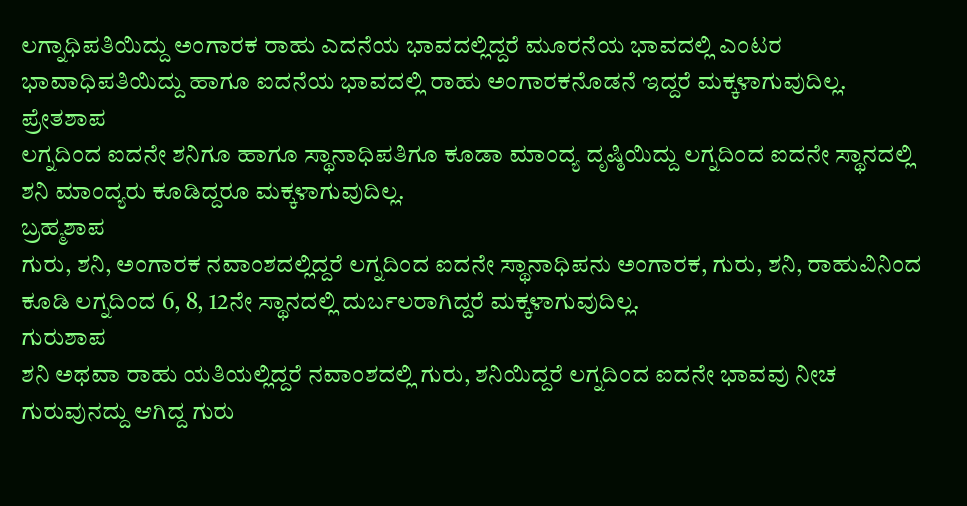ಲಗ್ನಾಧಿಪತಿಯಿದ್ದು ಅಂಗಾರಕ ರಾಹು ಎದನೆಯ ಭಾವದಲ್ಲಿದ್ದರೆ ಮೂರನೆಯ ಭಾವದಲ್ಲಿ ಎಂಟರ ಭಾವಾಧಿಪತಿಯಿದ್ದು ಹಾಗೂ ಐದನೆಯ ಭಾವದಲ್ಲಿ ರಾಹು ಅಂಗಾರಕನೊಡನೆ ಇದ್ದರೆ ಮಕ್ಕಳಾಗುವುದಿಲ್ಲ.
ಪ್ರೇತಶಾಪ
ಲಗ್ನದಿಂದ ಐದನೇ ಶನಿಗೂ ಹಾಗೂ ಸ್ಥಾನಾಧಿಪತಿಗೂ ಕೂಡಾ ಮಾಂದ್ಯ ದೃಷ್ಠಿಯಿದ್ದು ಲಗ್ನದಿಂದ ಐದನೇ ಸ್ಥಾನದಲ್ಲಿ ಶನಿ ಮಾಂದ್ಯರು ಕೂಡಿದ್ದರೂ ಮಕ್ಕಳಾಗುವುದಿಲ್ಲ.
ಬ್ರಹ್ಮಶಾಪ
ಗುರು, ಶನಿ, ಅಂಗಾರಕ ನವಾಂಶದಲ್ಲಿದ್ದರೆ ಲಗ್ನದಿಂದ ಐದನೇ ಸ್ಥಾನಾಧಿಪನು ಅಂಗಾರಕ, ಗುರು, ಶನಿ, ರಾಹುವಿನಿಂದ ಕೂಡಿ ಲಗ್ನದಿಂದ 6, 8, 12ನೇ ಸ್ಥಾನದಲ್ಲಿ ದುರ್ಬಲರಾಗಿದ್ದರೆ ಮಕ್ಕಳಾಗುವುದಿಲ್ಲ.
ಗುರುಶಾಪ
ಶನಿ ಅಥವಾ ರಾಹು ಯತಿಯಲ್ಲಿದ್ದರೆ ನವಾಂಶದಲ್ಲಿ ಗುರು, ಶನಿಯಿದ್ದರೆ ಲಗ್ನದಿಂದ ಐದನೇ ಭಾವವು ನೀಚ ಗುರುವುನದ್ದು ಆಗಿದ್ದ ಗುರು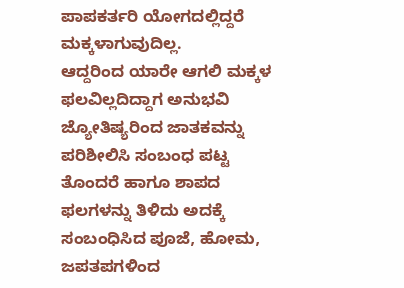ಪಾಪಕರ್ತರಿ ಯೋಗದಲ್ಲಿದ್ದರೆ ಮಕ್ಕಳಾಗುವುದಿಲ್ಲ.
ಆದ್ದರಿಂದ ಯಾರೇ ಆಗಲಿ ಮಕ್ಕಳ ಫಲವಿಲ್ಲದಿದ್ದಾಗ ಅನುಭವಿ ಜ್ಯೋತಿಷ್ಯರಿಂದ ಜಾತಕವನ್ನು ಪರಿಶೀಲಿಸಿ ಸಂಬಂಧ ಪಟ್ಟ ತೊಂದರೆ ಹಾಗೂ ಶಾಪದ ಫಲಗಳನ್ನು ತಿಳಿದು ಅದಕ್ಕೆ ಸಂಬಂಧಿಸಿದ ಪೂಜೆ, ಹೋಮ, ಜಪತಪಗಳಿಂದ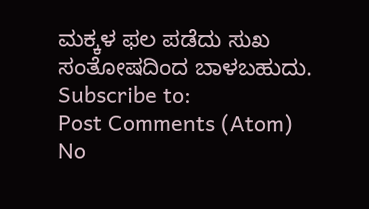ಮಕ್ಕಳ ಫಲ ಪಡೆದು ಸುಖ ಸಂತೋಷದಿಂದ ಬಾಳಬಹುದು.
Subscribe to:
Post Comments (Atom)
No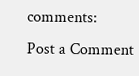comments:
Post a Comment